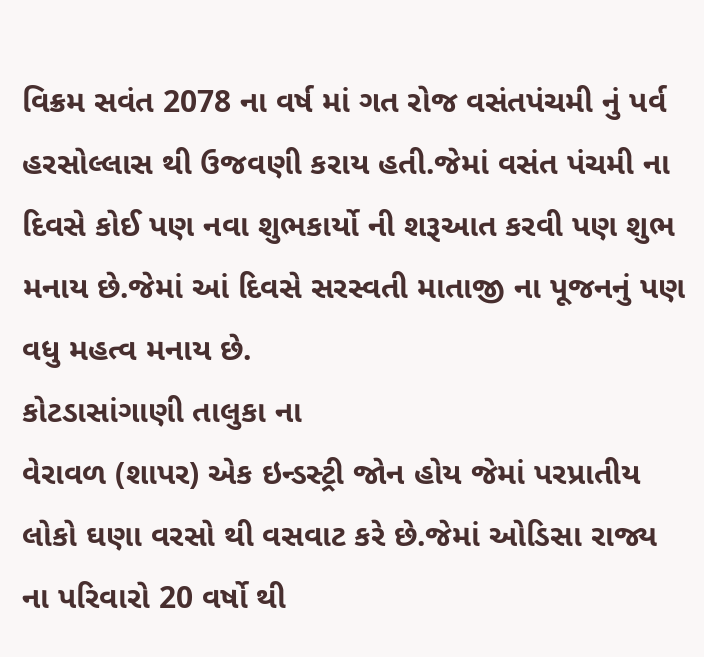વિક્રમ સવંત 2078 ના વર્ષ માં ગત રોજ વસંતપંચમી નું પર્વ હરસોલ્લાસ થી ઉજવણી કરાય હતી.જેમાં વસંત પંચમી ના દિવસે કોઈ પણ નવા શુભકાર્યો ની શરૂઆત કરવી પણ શુભ મનાય છે.જેમાં આં દિવસે સરસ્વતી માતાજી ના પૂજનનું પણ વધુ મહત્વ મનાય છે.
કોટડાસાંગાણી તાલુકા ના
વેરાવળ (શાપર) એક ઇન્ડસ્ટ્રી જોન હોય જેમાં પરપ્રાતીય લોકો ઘણા વરસો થી વસવાટ કરે છે.જેમાં ઓડિસા રાજ્ય ના પરિવારો 20 વર્ષો થી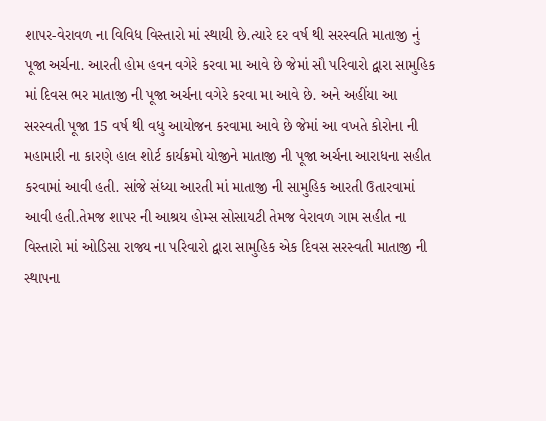શાપર-વેરાવળ ના વિવિધ વિસ્તારો માં સ્થાયી છે.ત્યારે દર વર્ષ થી સરસ્વતિ માતાજી નું પૂજા અર્ચના. આરતી હોમ હવન વગેરે કરવા મા આવે છે જેમાં સૌ પરિવારો દ્વારા સામુહિક માં દિવસ ભર માતાજી ની પૂજા અર્ચના વગેરે કરવા મા આવે છે. અને અહીંયા આ સરસ્વતી પૂજા 15 વર્ષ થી વધુ આયોજન કરવામા આવે છે જેમાં આ વખતે કોરોના ની મહામારી ના કારણે હાલ શોર્ટ કાર્યક્રમો યોજીને માતાજી ની પૂજા અર્ચના આરાધના સહીત કરવામાં આવી હતી. સાંજે સંધ્યા આરતી માં માતાજી ની સામુહિક આરતી ઉતારવામાં આવી હતી.તેમજ શાપર ની આશ્રય હોમ્સ સોસાયટી તેમજ વેરાવળ ગામ સહીત ના વિસ્તારો માં ઓડિસા રાજ્ય ના પરિવારો દ્વારા સામુહિક એક દિવસ સરસ્વતી માતાજી ની સ્થાપના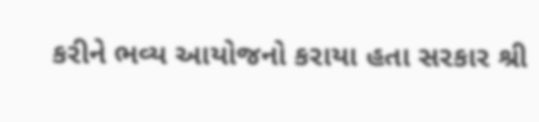કરીને ભવ્ય આયોજનો કરાયા હતા સરકાર શ્રી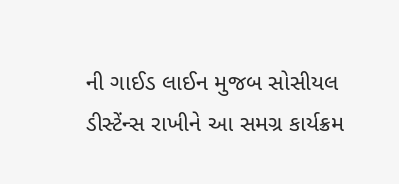ની ગાઈડ લાઈન મુજબ સોસીયલ ડીસ્ટેંન્સ રાખીને આ સમગ્ર કાર્યક્રમ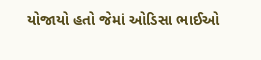યોજાયો હતો જેમાં ઓડિસા ભાઈઓ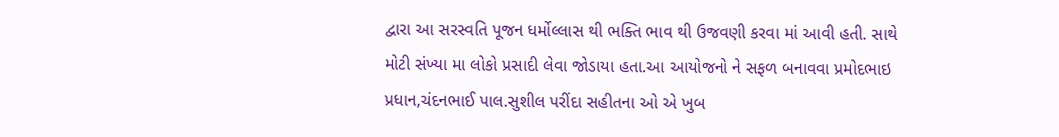દ્વારા આ સરસ્વતિ પૂજન ધર્મોલ્લાસ થી ભક્તિ ભાવ થી ઉજવણી કરવા માં આવી હતી. સાથે મોટી સંખ્યા મા લોકો પ્રસાદી લેવા જોડાયા હતા.આ આયોજનો ને સફળ બનાવવા પ્રમોદભાઇ પ્રધાન,ચંદનભાઈ પાલ.સુશીલ પરીંદા સહીતના ઓ એ ખુબ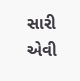સારી એવી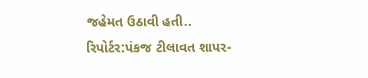જહેમત ઉઠાવી હતી..
રિપોર્ટર:પંકજ ટીલાવત શાપર-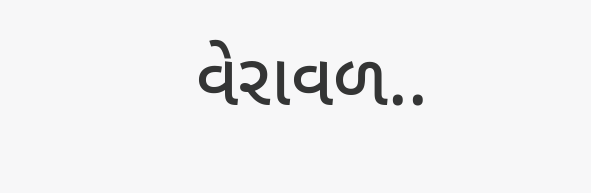વેરાવળ..